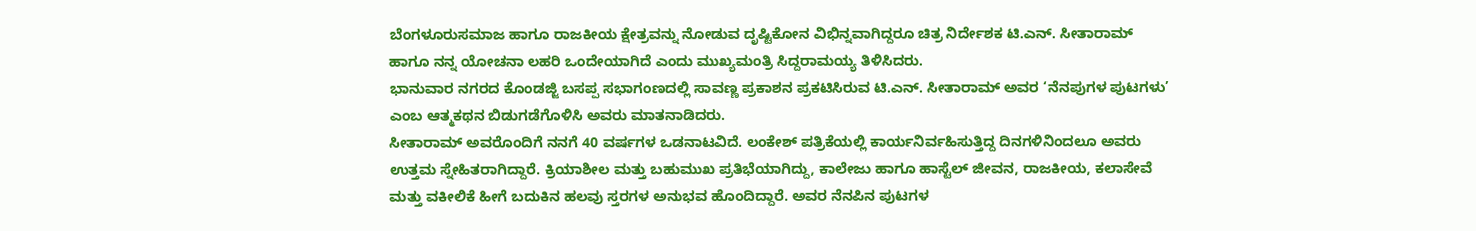ಬೆಂಗಳೂರುಸಮಾಜ ಹಾಗೂ ರಾಜಕೀಯ ಕ್ಷೇತ್ರವನ್ನು ನೋಡುವ ದೃಷ್ಟಿಕೋನ ವಿಭಿನ್ನವಾಗಿದ್ದರೂ ಚಿತ್ರ ನಿರ್ದೇಶಕ ಟಿ.ಎನ್. ಸೀತಾರಾಮ್ ಹಾಗೂ ನನ್ನ ಯೋಚನಾ ಲಹರಿ ಒಂದೇಯಾಗಿದೆ ಎಂದು ಮುಖ್ಯಮಂತ್ರಿ ಸಿದ್ದರಾಮಯ್ಯ ತಿಳಿಸಿದರು.
ಭಾನುವಾರ ನಗರದ ಕೊಂಡಜ್ಜಿ ಬಸಪ್ಪ ಸಭಾಗಂಣದಲ್ಲಿ ಸಾವಣ್ಣ ಪ್ರಕಾಶನ ಪ್ರಕಟಿಸಿರುವ ಟಿ.ಎನ್. ಸೀತಾರಾಮ್ ಅವರ ‘ನೆನಪುಗಳ ಪುಟಗಳು’ ಎಂಬ ಆತ್ಮಕಥನ ಬಿಡುಗಡೆಗೊಳಿಸಿ ಅವರು ಮಾತನಾಡಿದರು.
ಸೀತಾರಾಮ್ ಅವರೊಂದಿಗೆ ನನಗೆ 40 ವರ್ಷಗಳ ಒಡನಾಟವಿದೆ. ಲಂಕೇಶ್ ಪತ್ರಿಕೆಯಲ್ಲಿ ಕಾರ್ಯನಿರ್ವಹಿಸುತ್ತಿದ್ದ ದಿನಗಳಿನಿಂದಲೂ ಅವರು ಉತ್ತಮ ಸ್ನೇಹಿತರಾಗಿದ್ದಾರೆ. ಕ್ರಿಯಾಶೀಲ ಮತ್ತು ಬಹುಮುಖ ಪ್ರತಿಭೆಯಾಗಿದ್ದು, ಕಾಲೇಜು ಹಾಗೂ ಹಾಸ್ಟೆಲ್ ಜೀವನ, ರಾಜಕೀಯ, ಕಲಾಸೇವೆ ಮತ್ತು ವಕೀಲಿಕೆ ಹೀಗೆ ಬದುಕಿನ ಹಲವು ಸ್ತರಗಳ ಅನುಭವ ಹೊಂದಿದ್ದಾರೆ. ಅವರ ನೆನಪಿನ ಪುಟಗಳ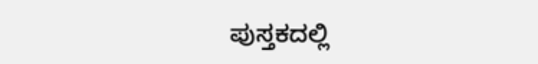ಪುಸ್ತಕದಲ್ಲಿ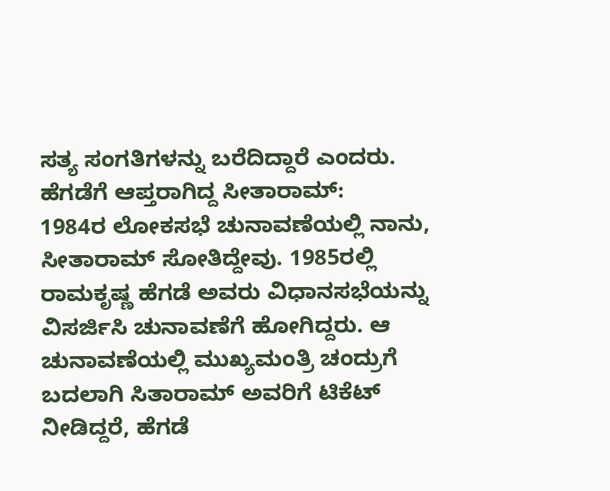ಸತ್ಯ ಸಂಗತಿಗಳನ್ನು ಬರೆದಿದ್ದಾರೆ ಎಂದರು.
ಹೆಗಡೆಗೆ ಆಪ್ತರಾಗಿದ್ದ ಸೀತಾರಾಮ್:
1984ರ ಲೋಕಸಭೆ ಚುನಾವಣೆಯಲ್ಲಿ ನಾನು, ಸೀತಾರಾಮ್ ಸೋತಿದ್ದೇವು. 1985ರಲ್ಲಿ ರಾಮಕೃಷ್ಣ ಹೆಗಡೆ ಅವರು ವಿಧಾನಸಭೆಯನ್ನು ವಿಸರ್ಜಿಸಿ ಚುನಾವಣೆಗೆ ಹೋಗಿದ್ದರು. ಆ ಚುನಾವಣೆಯಲ್ಲಿ ಮುಖ್ಯಮಂತ್ರಿ ಚಂದ್ರುಗೆ ಬದಲಾಗಿ ಸಿತಾರಾಮ್ ಅವರಿಗೆ ಟಿಕೆಟ್ ನೀಡಿದ್ದರೆ, ಹೆಗಡೆ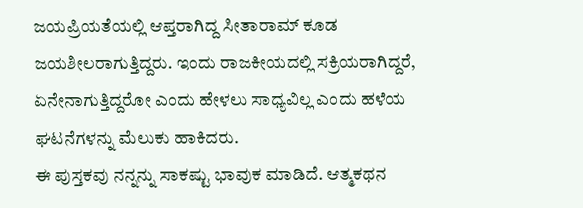ಜಯಪ್ರಿಯತೆಯಲ್ಲಿ ಆಪ್ತರಾಗಿದ್ದ ಸೀತಾರಾಮ್ ಕೂಡ ಜಯಶೀಲರಾಗುತ್ತಿದ್ದರು. ಇಂದು ರಾಜಕೀಯದಲ್ಲಿ ಸಕ್ರಿಯರಾಗಿದ್ದರೆ, ಏನೇನಾಗುತ್ತಿದ್ದರೋ ಎಂದು ಹೇಳಲು ಸಾಧ್ಯವಿಲ್ಲ ಎಂದು ಹಳೆಯ ಘಟನೆಗಳನ್ನು ಮೆಲುಕು ಹಾಕಿದರು.
ಈ ಪುಸ್ತಕವು ನನ್ನನ್ನು ಸಾಕಷ್ಟು ಭಾವುಕ ಮಾಡಿದೆ. ಆತ್ಮಕಥನ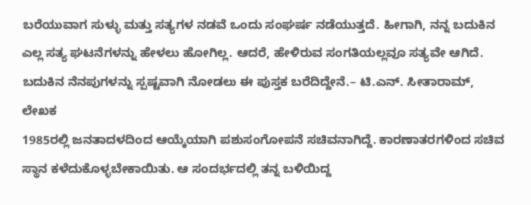ಬರೆಯುವಾಗ ಸುಳ್ಳು ಮತ್ತು ಸತ್ಯಗಳ ನಡವೆ ಒಂದು ಸಂಘರ್ಷ ನಡೆಯುತ್ತದೆ. ಹೀಗಾಗಿ, ನನ್ನ ಬದುಕಿನ ಎಲ್ಲ ಸತ್ಯ ಘಟನೆಗಳನ್ನು ಹೇಳಲು ಹೋಗಿಲ್ಲ. ಆದರೆ, ಹೇಳಿರುವ ಸಂಗತಿಯಲ್ಲವೂ ಸತ್ಯವೇ ಆಗಿದೆ. ಬದುಕಿನ ನೆನಪುಗಳನ್ನು ಸ್ಪಷ್ಟವಾಗಿ ನೋಡಲು ಈ ಪುಸ್ತಕ ಬರೆದಿದ್ದೇನೆ.– ಟಿ.ಎನ್. ಸೀತಾರಾಮ್, ಲೇಖಕ
1985ರಲ್ಲಿ ಜನತಾದಳದಿಂದ ಆಯ್ಕೆಯಾಗಿ ಪಶುಸಂಗೋಪನೆ ಸಚಿವನಾಗಿದ್ದೆ. ಕಾರಣಾತರಗಳಿಂದ ಸಚಿವ ಸ್ಥಾನ ಕಳೆದುಕೊಳ್ಳಬೇಕಾಯಿತು. ಆ ಸಂದರ್ಭದಲ್ಲಿ ತನ್ನ ಬಳಿಯಿದ್ದ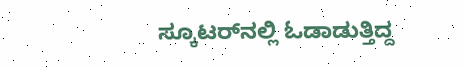ಸ್ಕೂಟರ್‌ನಲ್ಲಿ ಓಡಾಡುತ್ತಿದ್ದ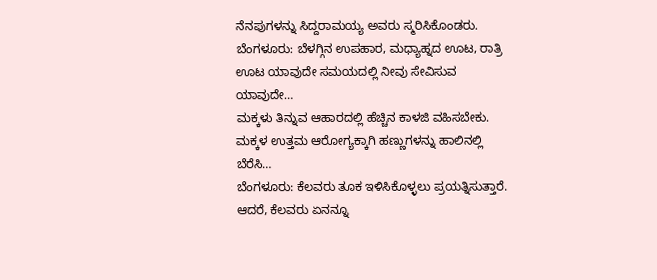ನೆನಪುಗಳನ್ನು ಸಿದ್ದರಾಮಯ್ಯ ಅವರು ಸ್ಮರಿಸಿಕೊಂಡರು.
ಬೆಂಗಳೂರು: ಬೆಳಗ್ಗಿನ ಉಪಹಾರ, ಮಧ್ಯಾಹ್ನದ ಊಟ, ರಾತ್ರಿ ಊಟ ಯಾವುದೇ ಸಮಯದಲ್ಲಿ ನೀವು ಸೇವಿಸುವ ಯಾವುದೇ…
ಮಕ್ಕಳು ತಿನ್ನುವ ಆಹಾರದಲ್ಲಿ ಹೆಚ್ಚಿನ ಕಾಳಜಿ ವಹಿಸಬೇಕು. ಮಕ್ಕಳ ಉತ್ತಮ ಆರೋಗ್ಯಕ್ಕಾಗಿ ಹಣ್ಣುಗಳನ್ನು ಹಾಲಿನಲ್ಲಿ ಬೆರೆಸಿ…
ಬೆಂಗಳೂರು: ಕೆಲವರು ತೂಕ ಇಳಿಸಿಕೊಳ್ಳಲು ಪ್ರಯತ್ನಿಸುತ್ತಾರೆ. ಆದರೆ, ಕೆಲವರು ಏನನ್ನೂ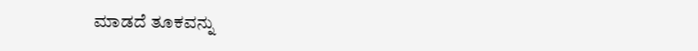ಮಾಡದೆ ತೂಕವನ್ನು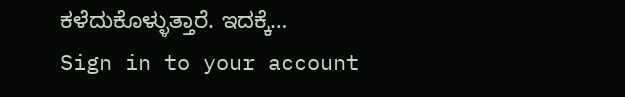ಕಳೆದುಕೊಳ್ಳುತ್ತಾರೆ. ಇದಕ್ಕೆ…
Sign in to your account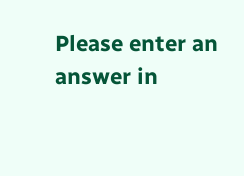Please enter an answer in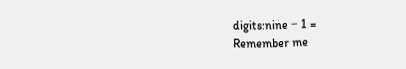digits:nine − 1 =
Remember me